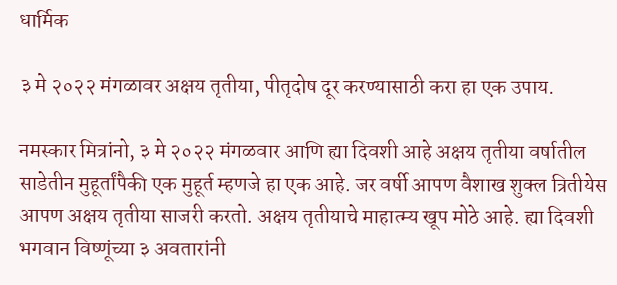धार्मिक

३ मे २०२२ मंगळावर अक्षय तृतीया, पीतृदोष दूर करण्यासाठी करा हा एक उपाय.

नमस्कार मित्रांनो, ३ मे २०२२ मंगळवार आणि ह्या दिवशी आहे अक्षय तृतीया वर्षातील साडेतीन मुहूर्तांपैकी एक मुहूर्त म्हणजे हा एक आहे. जर वर्षी आपण वैशाख शुक्ल त्रितीयेस आपण अक्षय तृतीया साजरी करतो. अक्षय तृतीयाचे माहात्म्य खूप मोठे आहे. ह्या दिवशी भगवान विष्णूंच्या ३ अवतारांनी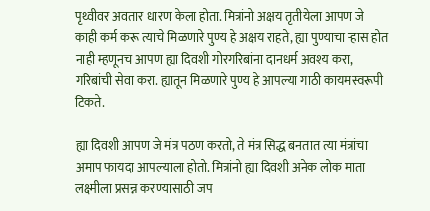पृथ्वीवर अवतार धारण केला होता. मित्रांनो अक्षय तृतीयेला आपण जे काही कर्म करू त्याचे मिळणारे पुण्य हे अक्षय राहते, ह्या पुण्याचा ऱ्हास होत नाही म्हणूनच आपण ह्या दिवशी गोरगरिबांना दानधर्म अवश्य करा, गरिबांची सेवा करा. ह्यातून मिळणारे पुण्य हे आपल्या गाठी कायमस्वरूपी टिकते.

ह्या दिवशी आपण जे मंत्र पठण करतो, ते मंत्र सिद्ध बनतात त्या मंत्रांचा अमाप फायदा आपल्याला होतो. मित्रांनो ह्या दिवशी अनेक लोक माता लक्ष्मीला प्रसन्न करण्यासाठी जप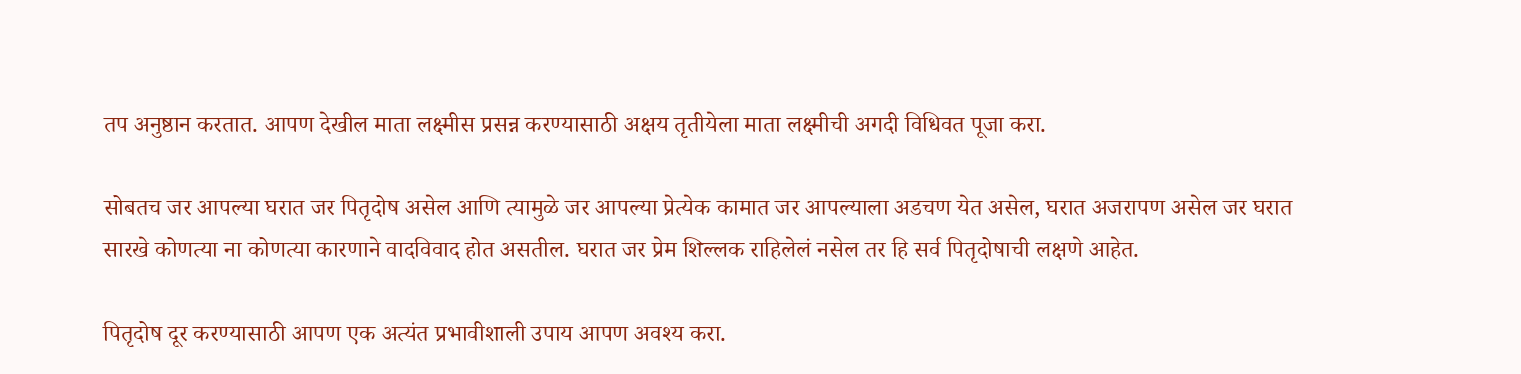तप अनुष्ठान करतात. आपण देखील माता लक्ष्मीस प्रसन्न करण्यासाठी अक्षय तृतीयेला माता लक्ष्मीची अगदी विधिवत पूजा करा.

सोबतच जर आपल्या घरात जर पितृदोष असेल आणि त्यामुळे जर आपल्या प्रेत्येक कामात जर आपल्याला अडचण येत असेल, घरात अजरापण असेल जर घरात सारखे कोणत्या ना कोणत्या कारणाने वादविवाद होत असतील. घरात जर प्रेम शिल्लक राहिलेलं नसेल तर हि सर्व पितृदोषाची लक्षणे आहेत.

पितृदोष दूर करण्यासाठी आपण एक अत्यंत प्रभावीशाली उपाय आपण अवश्य करा.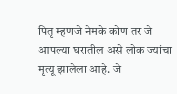पितृ म्हणजे नेमके कोण तर जे आपल्या घरातील असे लोक ज्यांचा मृत्यू झालेला आहे. जे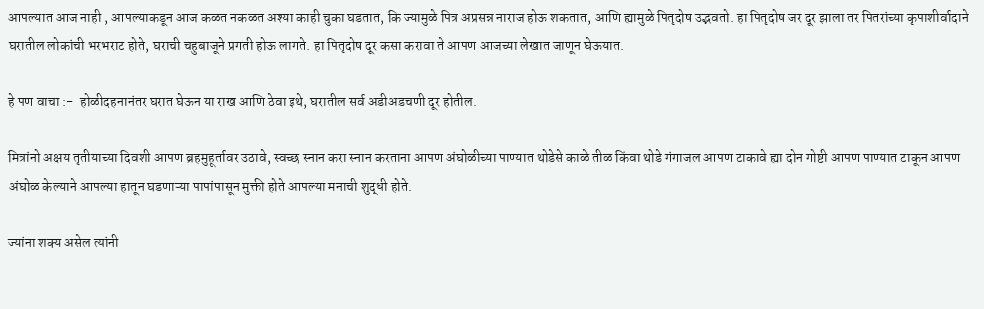आपल्यात आज नाही , आपल्याकडून आज कळत नकळत अश्या काही चुका घडतात, कि ज्यामुळे पित्र अप्रसन्न नाराज होऊ शकतात, आणि ह्यामुळे पितृदोष उद्भवतो. हा पितृदोष जर दूर झाला तर पितरांच्या कृपाशीर्वादाने घरातील लोकांची भरभराट होते, घराची चहुबाजूने प्रगती होऊ लागते. हा पितृदोष दूर कसा करावा ते आपण आजच्या लेखात जाणून घेऊयात.

हे पण वाचा :-  होळीदहनानंतर घरात घेऊन या राख आणि ठेवा इथे, घरातील सर्व अडीअडचणी दूर होतील.

मित्रांनो अक्षय तृतीयाच्या दिवशी आपण ब्रहमुहूर्तावर उठावे, स्वच्छ स्नान करा स्नान करताना आपण अंघोळीच्या पाण्यात थोडेसे काळे तीळ किंवा थोडे गंगाजल आपण टाकावे ह्या दोन गोष्टी आपण पाण्यात टाकून आपण अंघोळ केल्याने आपल्या हातून घडणाऱ्या पापांपासून मुक्ती होते आपल्या मनाची शुद्धी होते.

ज्यांना शक्य असेल त्यांनी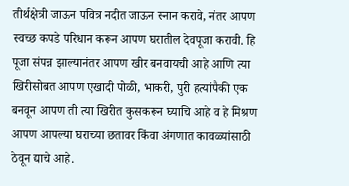तीर्थक्षेत्री जाऊन पवित्र नदीत जाऊन स्नान करावे, नंतर आपण स्वच्छ कपडे परिधान करून आपण घरातील देवपूजा करावी. हि पूजा संपन्न झाल्यानंतर आपण खीर बनवायची आहे आणि त्या खिरीसोबत आपण एखादी पोळी, भाकरी, पुरी हत्यांपैकी एक बनवून आपण ती त्या खिरीत कुसकरून घ्याचि आहे व हे मिश्रण आपण आपल्या घराच्या छतावर किंवा अंगणात कावळ्यांसाठी ठेवून द्याचे आहे.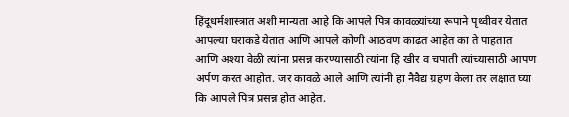हिंदूधर्मशास्त्रात अशी मान्यता आहे कि आपले पित्र कावळ्यांच्या रूपाने पृथ्वीवर येतात आपल्या घराकडे येतात आणि आपले कोणी आठवण काढत आहेत का ते पाहतात आणि अश्या वेळी त्यांना प्रसन्न करण्यासाठी त्यांना हि खीर व चपाती त्यांच्यासाठी आपण अर्पण करत आहोत. जर कावळे आले आणि त्यांनी हा नैवैद्य ग्रहण केला तर लक्षात घ्या कि आपले पित्र प्रसन्न होत आहेत.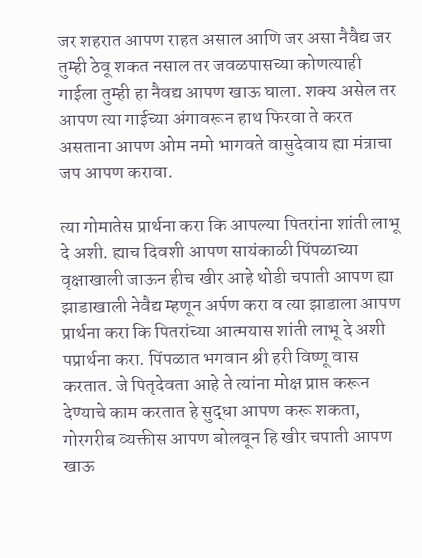जर शहरात आपण राहत असाल आणि जर असा नैवैद्य जर तुम्ही ठेवू शकत नसाल तर जवळपासच्या कोणत्याही गाईला तुम्ही हा नैवद्य आपण खाऊ घाला. शक्य असेल तर आपण त्या गाईच्या अंगावरून हाथ फिरवा ते करत असताना आपण ओम नमो भागवते वासुदेवाय ह्या मंत्राचा जप आपण करावा.

त्या गोमातेस प्रार्थना करा कि आपल्या पितरांना शांती लाभू दे अशी. ह्याच दिवशी आपण सायंकाळी पिंपळाच्या वृक्षाखाली जाऊन हीच खीर आहे थोडी चपाती आपण ह्या झाडाखाली नेवैद्य म्हणून अर्पण करा व त्या झाडाला आपण प्रार्थना करा कि पितरांच्या आत्मयास शांती लाभू दे अशी पप्रार्थना करा. पिंपळात भगवान श्री हरी विष्णू वास करतात. जे पितृदेवता आहे ते त्यांना मोक्ष प्राप्त करून देण्याचे काम करतात हे सुद्धा आपण करू शकता, गोरगरीब व्यक्तीस आपण बोलवून हि खीर चपाती आपण खाऊ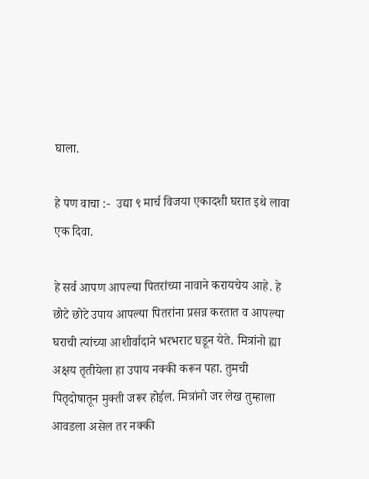घाला.

हे पण वाचा :-  उद्या ९ मार्च विजया एकादशी घरात इथे लावा एक दिवा.

हे सर्व आपण आपल्या पितरांच्या नावाने करायचेय आहे. हे छोटे छोटे उपाय आपल्या पितरांना प्रसन्न करतात व आपल्या घराची त्यांच्या आशीर्वादाने भरभराट घडून येते. मित्रांनो ह्या अक्षय तृतीयेला हा उपाय नक्की करून पहा. तुमची पितृदोषातून मुक्ती जरूर होईल. मित्रांनो जर लेख तुम्हाला आवडला असेल तर नक्की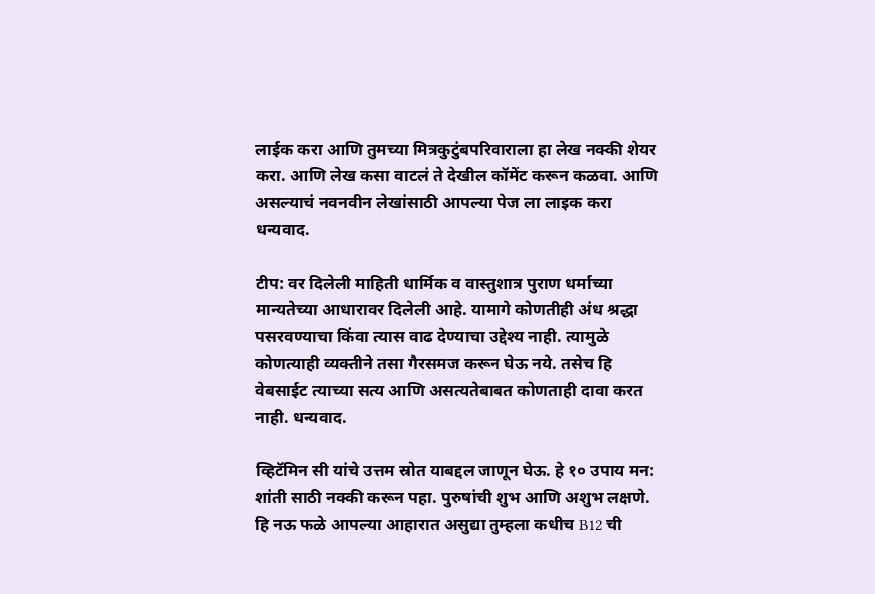लाईक करा आणि तुमच्या मित्रकुटुंबपरिवाराला हा लेख नक्की शेयर करा. आणि लेख कसा वाटलं ते देखील कॉमेंट करून कळवा. आणि असल्याचं नवनवीन लेखांसाठी आपल्या पेज ला लाइक करा धन्यवाद.

टीप: वर दिलेली माहिती धार्मिक व वास्तुशात्र पुराण धर्माच्या मान्यतेच्या आधारावर दिलेली आहे. यामागे कोणतीही अंध श्रद्धा पसरवण्याचा किंवा त्यास वाढ देण्याचा उद्देश्य नाही. त्यामुळे कोणत्याही व्यक्तीने तसा गैरसमज करून घेऊ नये. तसेच हि वेबसाईट त्याच्या सत्य आणि असत्यतेबाबत कोणताही दावा करत नाही. धन्यवाद.

व्हिटॅमिन सी यांचे उत्तम स्रोत याबद्दल जाणून घेऊ. हे १० उपाय मन: शांती साठी नक्की करून पहा. पुरुषांची शुभ आणि अशुभ लक्षणे. हि नऊ फळे आपल्या आहारात असुद्या तुम्हला कधीच B12 ची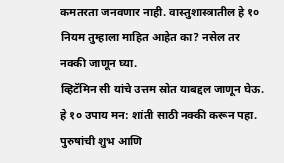कमतरता जनवणार नाही. वास्तुशास्त्रातील हे १० नियम तुम्हाला माहित आहेत का? नसेल तर नक्की जाणून घ्या.
व्हिटॅमिन सी यांचे उत्तम स्रोत याबद्दल जाणून घेऊ. हे १० उपाय मन: शांती साठी नक्की करून पहा. पुरुषांची शुभ आणि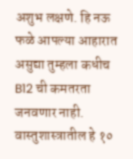अशुभ लक्षणे. हि नऊ फळे आपल्या आहारात असुद्या तुम्हला कधीच B12 ची कमतरता जनवणार नाही. वास्तुशास्त्रातील हे १०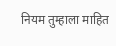नियम तुम्हाला माहित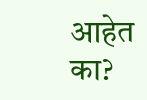आहेत का?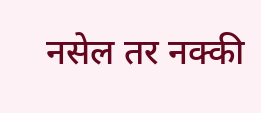नसेल तर नक्की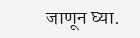जाणून घ्या.